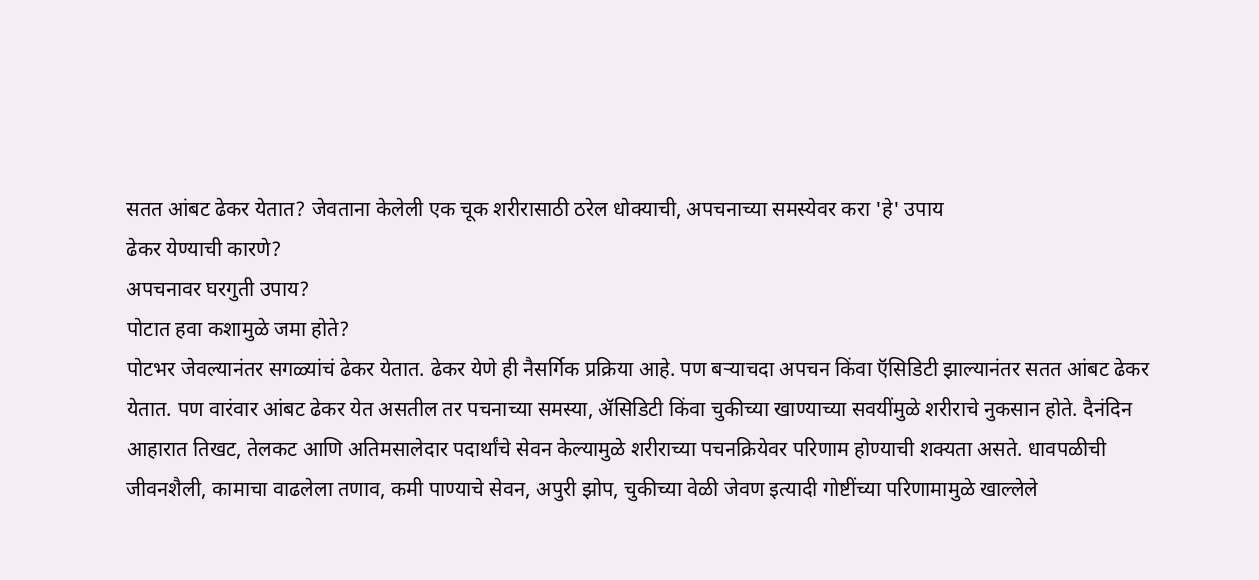सतत आंबट ढेकर येतात? जेवताना केलेली एक चूक शरीरासाठी ठरेल धोक्याची, अपचनाच्या समस्येवर करा 'हे' उपाय
ढेकर येण्याची कारणे?
अपचनावर घरगुती उपाय?
पोटात हवा कशामुळे जमा होते?
पोटभर जेवल्यानंतर सगळ्यांचं ढेकर येतात. ढेकर येणे ही नैसर्गिक प्रक्रिया आहे. पण बऱ्याचदा अपचन किंवा ऍसिडिटी झाल्यानंतर सतत आंबट ढेकर येतात. पण वारंवार आंबट ढेकर येत असतील तर पचनाच्या समस्या, ॲसिडिटी किंवा चुकीच्या खाण्याच्या सवयींमुळे शरीराचे नुकसान होते. दैनंदिन आहारात तिखट, तेलकट आणि अतिमसालेदार पदार्थांचे सेवन केल्यामुळे शरीराच्या पचनक्रियेवर परिणाम होण्याची शक्यता असते. धावपळीची जीवनशैली, कामाचा वाढलेला तणाव, कमी पाण्याचे सेवन, अपुरी झोप, चुकीच्या वेळी जेवण इत्यादी गोष्टींच्या परिणामामुळे खाल्लेले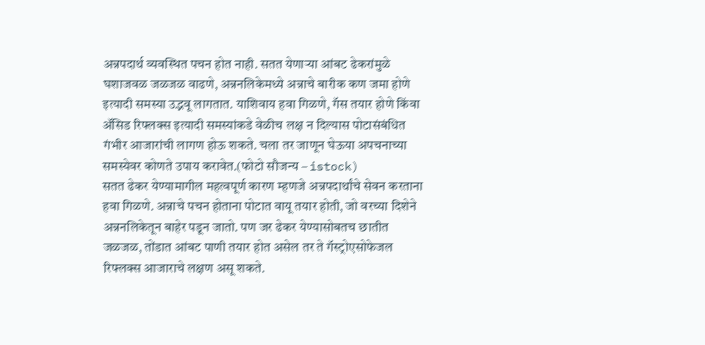अन्नपदार्थ व्यवस्थित पचन होत नाही. सतत येणाऱ्या आंबट ढेकरांमुळे घशाजवळ जळजळ वाढणे, अन्ननलिकेमध्ये अन्नाचे बारीक कण जमा होणे इत्यादी समस्या उद्भवू लागतात. याशिवाय हवा गिळणे, गॅस तयार होणे किंवा ॲसिड रिफ्लक्स इत्यादी समस्यांकडे वेळीच लक्ष न दिल्यास पोटासंबंधित गंभीर आजारांची लागण होऊ शकते. चला तर जाणून घेऊया अपचनाच्या समस्येवर कोणते उपाय करावेत.(फोटो सौजन्य – istock)
सतत ढेकर येण्यामागील महत्वपूर्ण कारण म्हणजे अन्नपदार्थांचे सेवन करताना हवा गिळणे. अन्नाचे पचन होताना पोटात वायू तयार होती, जो वरच्या दिशेने अन्ननलिकेतून बाहेर पडून जातो. पण जर ढेकर येण्यासोबतच छातीत जळजळ, तोंडात आंबट पाणी तयार होत असेल तर ते गॅस्ट्रोएसोफेजल रिफ्लक्स आजाराचे लक्षण असू शकते.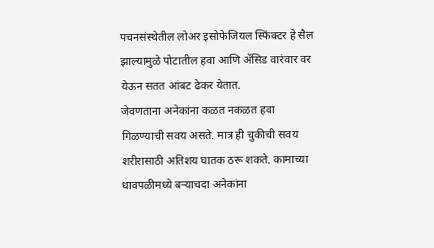पचनसंस्थेतील लोअर इसोफेजियल स्फिंक्टर हे सैल झाल्यामुळे पोटातील हवा आणि ॲसिड वारंवार वर येऊन सतत आंबट ढेकर येतात.
जेवणताना अनेकांना कळत नकळत हवा गिळण्याची सवय असते. मात्र ही चुकीची सवय शरीरासाठी अतिशय घातक ठरू शकते. कामाच्या धावपळीमध्ये बऱ्याचदा अनेकांना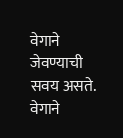वेगाने जेवण्याची सवय असते. वेगाने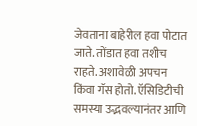जेवताना बाहेरील हवा पोटात जाते. तोंडात हवा तशीच राहते. अशावेळी अपचन किंवा गॅस होतो. ऍसिडिटीची समस्या उद्भवल्यानंतर आणि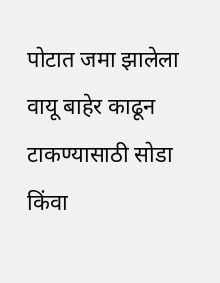पोटात जमा झालेला वायू बाहेर काढून टाकण्यासाठी सोडा किंवा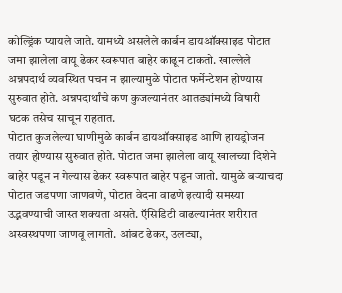कोल्ड्रिंक प्यायले जाते. यामध्ये असलेले कार्बन डायऑक्साइड पोटात जमा झालेला वायू ढेकर स्वरूपात बाहेर काढून टाकतो. खाल्लेले अन्नपदार्थ व्यवस्थित पचन न झाल्यामुळे पोटात फर्मेन्टेशन होण्यास सुरुवात होते. अन्नपदार्थांचे कण कुजल्यानंतर आतड्यांमध्ये विषारी घटक तसेच साचून राहतात.
पोटात कुजलेल्या घाणीमुळे कार्बन डायऑक्साइड आणि हायड्रोजन तयार होण्यास सुरुवात होते. पोटात जमा झालेला वायू खालच्या दिशेने बाहेर पडून न गेल्यास ढेकर स्वरूपात बाहेर पडून जातो. यामुळे बऱ्याचदा पोटात जडपणा जाणवणे, पोटात वेदना वाढणे इत्यादी समस्या उद्भवण्याची जास्त शक्यता असते. ऍसिडिटी वाढल्यानंतर शरीरात अस्वस्थपणा जाणवू लागतो. आंबट ढेकर, उलट्या,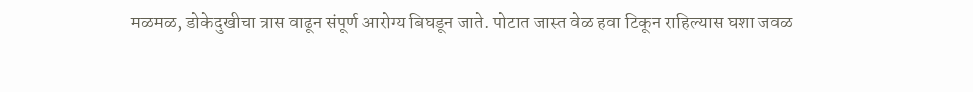मळमळ, डोकेदुखीचा त्रास वाढून संपूर्ण आरोग्य बिघडून जाते. पोटात जास्त वेळ हवा टिकून राहिल्यास घशा जवळ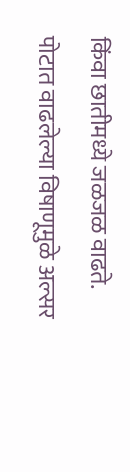किंवा छातीमध्ये जळजळ वाढते. पोटात वाढलेल्या विषाणूमुळे अल्सर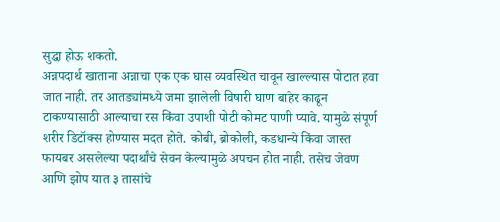सुद्धा होऊ शकतो.
अन्नपदार्थ खाताना अन्नाचा एक एक घास व्यवस्थित चावून खाल्ल्यास पोटात हवा जात नाही. तर आतड्यांमध्ये जमा झालेली विषारी घाण बाहेर काढून टाकण्यासाठी आल्याचा रस किंवा उपाशी पोटी कोमट पाणी प्यावे. यामुळे संपूर्ण शरीर डिटॉक्स होण्यास मदत होते. कोबी, ब्रोकोली, कडधान्ये किंवा जास्त फायबर असलेल्या पदार्थांचे सेवन केल्यामुळे अपचन होत नाही. तसेच जेवण आणि झोप यात ३ तासांचे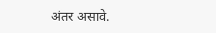अंतर असावे.